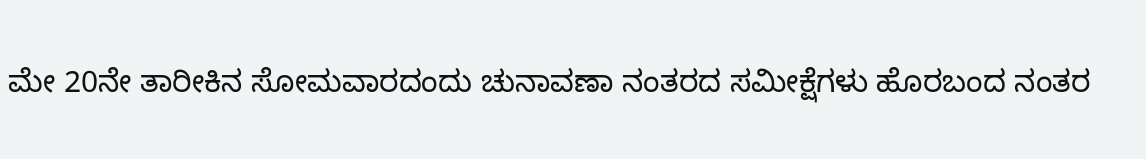ಮೇ 20ನೇ ತಾರೀಕಿನ ಸೋಮವಾರದಂದು ಚುನಾವಣಾ ನಂತರದ ಸಮೀಕ್ಷೆಗಳು ಹೊರಬಂದ ನಂತರ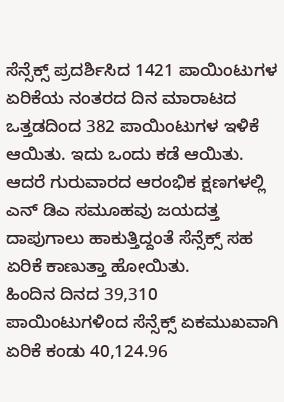ಸೆನ್ಸೆಕ್ಸ್ ಪ್ರದರ್ಶಿಸಿದ 1421 ಪಾಯಿಂಟುಗಳ ಏರಿಕೆಯ ನಂತರದ ದಿನ ಮಾರಾಟದ ಒತ್ತಡದಿಂದ 382 ಪಾಯಿಂಟುಗಳ ಇಳಿಕೆ ಆಯಿತು. ಇದು ಒಂದು ಕಡೆ ಆಯಿತು. ಆದರೆ ಗುರುವಾರದ ಆರಂಭಿಕ ಕ್ಷಣಗಳಲ್ಲಿ ಎನ್ ಡಿಎ ಸಮೂಹವು ಜಯದತ್ತ ದಾಪುಗಾಲು ಹಾಕುತ್ತಿದ್ದಂತೆ ಸೆನ್ಸೆಕ್ಸ್ ಸಹ ಏರಿಕೆ ಕಾಣುತ್ತಾ ಹೋಯಿತು.
ಹಿಂದಿನ ದಿನದ 39,310 ಪಾಯಿಂಟುಗಳಿಂದ ಸೆನ್ಸೆಕ್ಸ್ ಏಕಮುಖವಾಗಿ ಏರಿಕೆ ಕಂಡು 40,124.96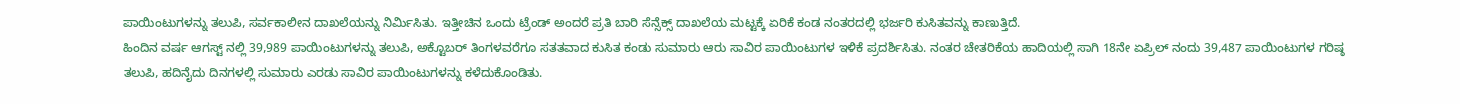ಪಾಯಿಂಟುಗಳನ್ನು ತಲುಪಿ, ಸರ್ವಕಾಲೀನ ದಾಖಲೆಯನ್ನು ನಿರ್ಮಿಸಿತು. ಇತ್ತೀಚಿನ ಒಂದು ಟ್ರೆಂಡ್ ಅಂದರೆ ಪ್ರತಿ ಬಾರಿ ಸೆನ್ಸೆಕ್ಸ್ ದಾಖಲೆಯ ಮಟ್ಟಕ್ಕೆ ಏರಿಕೆ ಕಂಡ ನಂತರದಲ್ಲಿ ಭರ್ಜರಿ ಕುಸಿತವನ್ನು ಕಾಣುತ್ತಿದೆ.
ಹಿಂದಿನ ವರ್ಷ ಆಗಸ್ಟ್ ನಲ್ಲಿ 39,989 ಪಾಯಿಂಟುಗಳನ್ನು ತಲುಪಿ, ಅಕ್ಟೊಬರ್ ತಿಂಗಳವರೆಗೂ ಸತತವಾದ ಕುಸಿತ ಕಂಡು ಸುಮಾರು ಆರು ಸಾವಿರ ಪಾಯಿಂಟುಗಳ ಇಳಿಕೆ ಪ್ರದರ್ಶಿಸಿತು. ನಂತರ ಚೇತರಿಕೆಯ ಹಾದಿಯಲ್ಲಿ ಸಾಗಿ 18ನೇ ಏಪ್ರಿಲ್ ನಂದು 39,487 ಪಾಯಿಂಟುಗಳ ಗರಿಷ್ಠ ತಲುಪಿ, ಹದಿನೈದು ದಿನಗಳಲ್ಲಿ ಸುಮಾರು ಎರಡು ಸಾವಿರ ಪಾಯಿಂಟುಗಳನ್ನು ಕಳೆದುಕೊಂಡಿತು.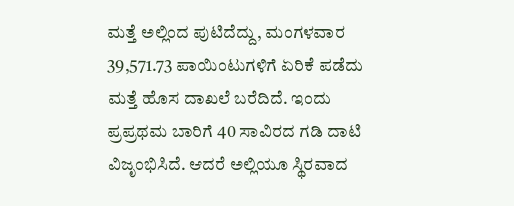ಮತ್ತೆ ಅಲ್ಲಿಂದ ಪುಟಿದೆದ್ದು, ಮಂಗಳವಾರ 39,571.73 ಪಾಯಿಂಟುಗಳಿಗೆ ಏರಿಕೆ ಪಡೆದು ಮತ್ತೆ ಹೊಸ ದಾಖಲೆ ಬರೆದಿದೆ. ಇಂದು ಪ್ರಪ್ರಥಮ ಬಾರಿಗೆ 40 ಸಾವಿರದ ಗಡಿ ದಾಟಿ ವಿಜೃಂಭಿಸಿದೆ. ಆದರೆ ಅಲ್ಲಿಯೂ ಸ್ಥಿರವಾದ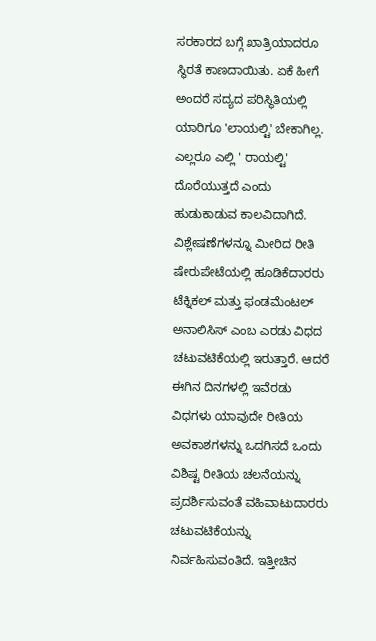ಸರಕಾರದ ಬಗ್ಗೆ ಖಾತ್ರಿಯಾದರೂ ಸ್ಥಿರತೆ ಕಾಣದಾಯಿತು. ಏಕೆ ಹೀಗೆ ಅಂದರೆ ಸದ್ಯದ ಪರಿಸ್ಥಿತಿಯಲ್ಲಿ ಯಾರಿಗೂ 'ಲಾಯಲ್ಟಿ' ಬೇಕಾಗಿಲ್ಲ. ಎಲ್ಲರೂ ಎಲ್ಲಿ ' ರಾಯಲ್ಟಿ' ದೊರೆಯುತ್ತದೆ ಎಂದು ಹುಡುಕಾಡುವ ಕಾಲವಿದಾಗಿದೆ.
ವಿಶ್ಲೇಷಣೆಗಳನ್ನೂ ಮೀರಿದ ರೀತಿ
ಷೇರುಪೇಟೆಯಲ್ಲಿ ಹೂಡಿಕೆದಾರರು ಟೆಕ್ನಿಕಲ್ ಮತ್ತು ಫಂಡಮೆಂಟಲ್ ಅನಾಲಿಸಿಸ್ ಎಂಬ ಎರಡು ವಿಧದ ಚಟುವಟಿಕೆಯಲ್ಲಿ ಇರುತ್ತಾರೆ. ಆದರೆ ಈಗಿನ ದಿನಗಳಲ್ಲಿ ಇವೆರಡು ವಿಧಗಳು ಯಾವುದೇ ರೀತಿಯ ಅವಕಾಶಗಳನ್ನು ಒದಗಿಸದೆ ಒಂದು ವಿಶಿಷ್ಟ ರೀತಿಯ ಚಲನೆಯನ್ನು ಪ್ರದರ್ಶಿಸುವಂತೆ ವಹಿವಾಟುದಾರರು ಚಟುವಟಿಕೆಯನ್ನು ನಿರ್ವಹಿಸುವಂತಿದೆ. ಇತ್ತೀಚಿನ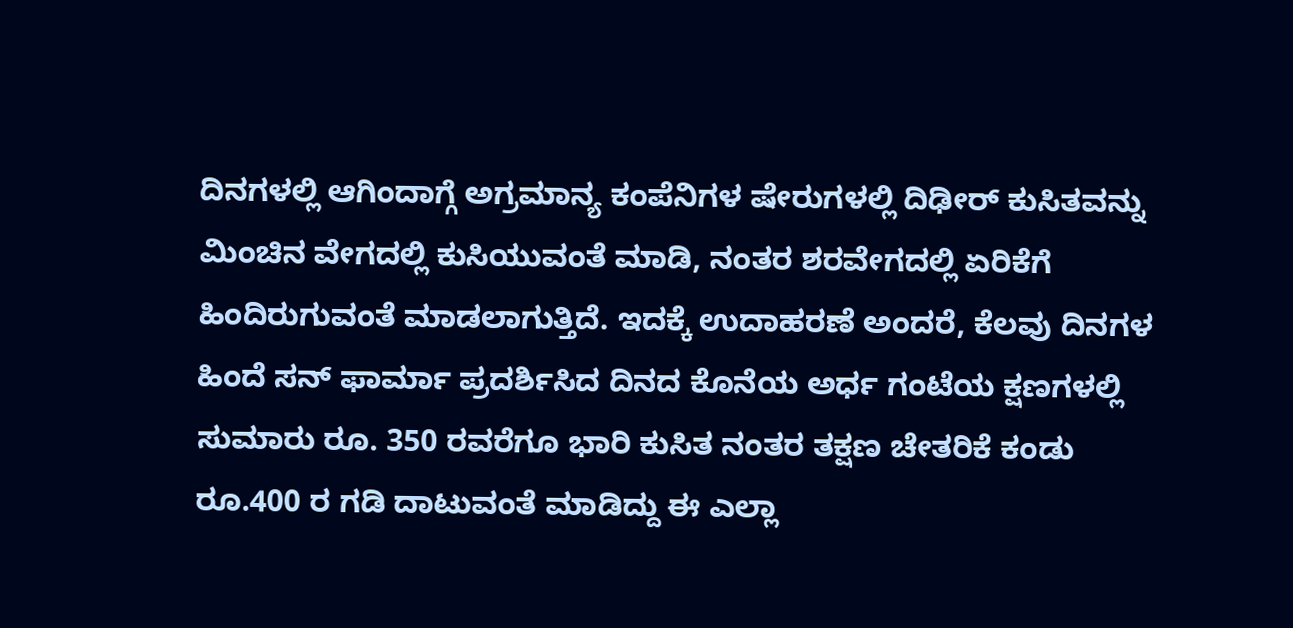ದಿನಗಳಲ್ಲಿ ಆಗಿಂದಾಗ್ಗೆ ಅಗ್ರಮಾನ್ಯ ಕಂಪೆನಿಗಳ ಷೇರುಗಳಲ್ಲಿ ದಿಢೀರ್ ಕುಸಿತವನ್ನು ಮಿಂಚಿನ ವೇಗದಲ್ಲಿ ಕುಸಿಯುವಂತೆ ಮಾಡಿ, ನಂತರ ಶರವೇಗದಲ್ಲಿ ಏರಿಕೆಗೆ ಹಿಂದಿರುಗುವಂತೆ ಮಾಡಲಾಗುತ್ತಿದೆ. ಇದಕ್ಕೆ ಉದಾಹರಣೆ ಅಂದರೆ, ಕೆಲವು ದಿನಗಳ ಹಿಂದೆ ಸನ್ ಫಾರ್ಮಾ ಪ್ರದರ್ಶಿಸಿದ ದಿನದ ಕೊನೆಯ ಅರ್ಧ ಗಂಟೆಯ ಕ್ಷಣಗಳಲ್ಲಿ ಸುಮಾರು ರೂ. 350 ರವರೆಗೂ ಭಾರಿ ಕುಸಿತ ನಂತರ ತಕ್ಷಣ ಚೇತರಿಕೆ ಕಂಡು ರೂ.400 ರ ಗಡಿ ದಾಟುವಂತೆ ಮಾಡಿದ್ದು ಈ ಎಲ್ಲಾ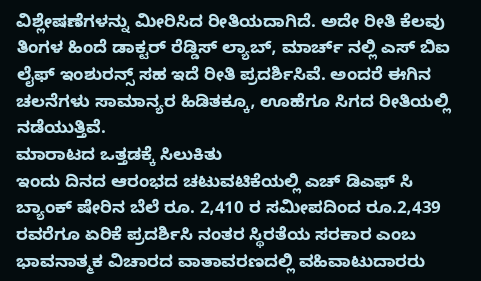ವಿಶ್ಲೇಷಣೆಗಳನ್ನು ಮೀರಿಸಿದ ರೀತಿಯದಾಗಿದೆ. ಅದೇ ರೀತಿ ಕೆಲವು ತಿಂಗಳ ಹಿಂದೆ ಡಾಕ್ಟರ್ ರೆಡ್ಡಿಸ್ ಲ್ಯಾಬ್, ಮಾರ್ಚ್ ನಲ್ಲಿ ಎಸ್ ಬಿಐ ಲೈಫ್ ಇಂಶುರನ್ಸ್ ಸಹ ಇದೆ ರೀತಿ ಪ್ರದರ್ಶಿಸಿವೆ. ಅಂದರೆ ಈಗಿನ ಚಲನೆಗಳು ಸಾಮಾನ್ಯರ ಹಿಡಿತಕ್ಕೂ, ಊಹೆಗೂ ಸಿಗದ ರೀತಿಯಲ್ಲಿ ನಡೆಯುತ್ತಿವೆ.
ಮಾರಾಟದ ಒತ್ತಡಕ್ಕೆ ಸಿಲುಕಿತು
ಇಂದು ದಿನದ ಆರಂಭದ ಚಟುವಟಿಕೆಯಲ್ಲಿ ಎಚ್ ಡಿಎಫ್ ಸಿ ಬ್ಯಾಂಕ್ ಷೇರಿನ ಬೆಲೆ ರೂ. 2,410 ರ ಸಮೀಪದಿಂದ ರೂ.2,439 ರವರೆಗೂ ಏರಿಕೆ ಪ್ರದರ್ಶಿಸಿ ನಂತರ ಸ್ಥಿರತೆಯ ಸರಕಾರ ಎಂಬ ಭಾವನಾತ್ಮಕ ವಿಚಾರದ ವಾತಾವರಣದಲ್ಲಿ ವಹಿವಾಟುದಾರರು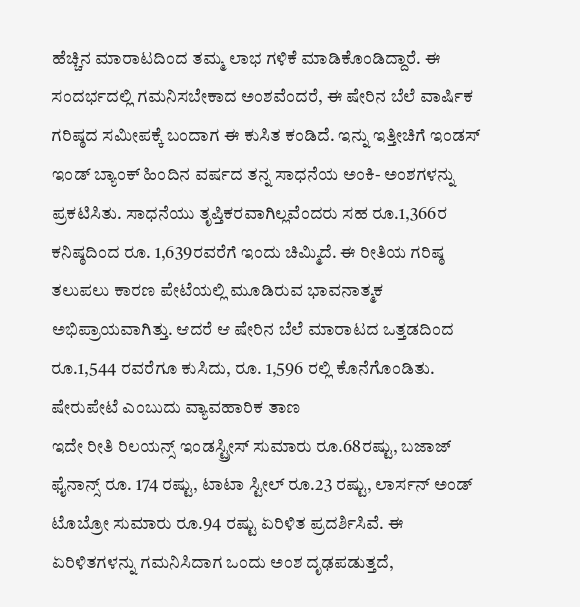ಹೆಚ್ಚಿನ ಮಾರಾಟದಿಂದ ತಮ್ಮ ಲಾಭ ಗಳಿಕೆ ಮಾಡಿಕೊಂಡಿದ್ದಾರೆ. ಈ ಸಂದರ್ಭದಲ್ಲಿ ಗಮನಿಸಬೇಕಾದ ಅಂಶವೆಂದರೆ, ಈ ಷೇರಿನ ಬೆಲೆ ವಾರ್ಷಿಕ ಗರಿಷ್ಠದ ಸಮೀಪಕ್ಕೆ ಬಂದಾಗ ಈ ಕುಸಿತ ಕಂಡಿದೆ. ಇನ್ನು ಇತ್ತೀಚಿಗೆ ಇಂಡಸ್ ಇಂಡ್ ಬ್ಯಾಂಕ್ ಹಿಂದಿನ ವರ್ಷದ ತನ್ನ ಸಾಧನೆಯ ಅಂಕಿ- ಅಂಶಗಳನ್ನು ಪ್ರಕಟಿಸಿತು. ಸಾಧನೆಯು ತೃಪ್ತಿಕರವಾಗಿಲ್ಲವೆಂದರು ಸಹ ರೂ.1,366ರ ಕನಿಷ್ಠದಿಂದ ರೂ. 1,639ರವರೆಗೆ ಇಂದು ಚಿಮ್ಮಿದೆ. ಈ ರೀತಿಯ ಗರಿಷ್ಠ ತಲುಪಲು ಕಾರಣ ಪೇಟೆಯಲ್ಲಿ ಮೂಡಿರುವ ಭಾವನಾತ್ಮಕ ಅಭಿಪ್ರಾಯವಾಗಿತ್ತು. ಆದರೆ ಆ ಷೇರಿನ ಬೆಲೆ ಮಾರಾಟದ ಒತ್ತಡದಿಂದ ರೂ.1,544 ರವರೆಗೂ ಕುಸಿದು, ರೂ. 1,596 ರಲ್ಲಿ ಕೊನೆಗೊಂಡಿತು.
ಷೇರುಪೇಟೆ ಎಂಬುದು ವ್ಯಾವಹಾರಿಕ ತಾಣ
ಇದೇ ರೀತಿ ರಿಲಯನ್ಸ್ ಇಂಡಸ್ಟ್ರೀಸ್ ಸುಮಾರು ರೂ.68ರಷ್ಟು, ಬಜಾಜ್ ಫೈನಾನ್ಸ್ ರೂ. 174 ರಷ್ಟು, ಟಾಟಾ ಸ್ಟೀಲ್ ರೂ.23 ರಷ್ಟು, ಲಾರ್ಸನ್ ಅಂಡ್ ಟೊಬ್ರೋ ಸುಮಾರು ರೂ.94 ರಷ್ಟು ಏರಿಳಿತ ಪ್ರದರ್ಶಿಸಿವೆ. ಈ ಏರಿಳಿತಗಳನ್ನು ಗಮನಿಸಿದಾಗ ಒಂದು ಅಂಶ ದೃಢಪಡುತ್ತದೆ,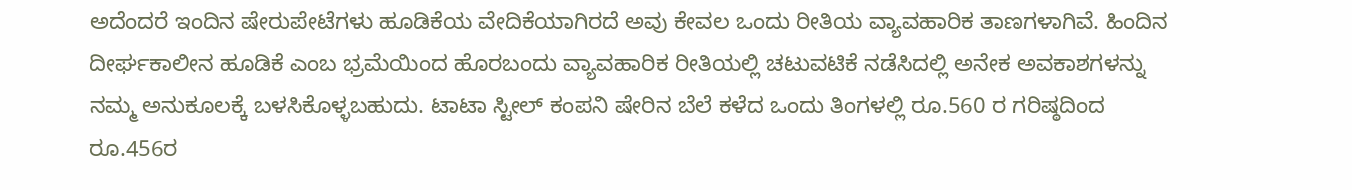ಅದೆಂದರೆ ಇಂದಿನ ಷೇರುಪೇಟೆಗಳು ಹೂಡಿಕೆಯ ವೇದಿಕೆಯಾಗಿರದೆ ಅವು ಕೇವಲ ಒಂದು ರೀತಿಯ ವ್ಯಾವಹಾರಿಕ ತಾಣಗಳಾಗಿವೆ. ಹಿಂದಿನ ದೀರ್ಘಕಾಲೀನ ಹೂಡಿಕೆ ಎಂಬ ಭ್ರಮೆಯಿಂದ ಹೊರಬಂದು ವ್ಯಾವಹಾರಿಕ ರೀತಿಯಲ್ಲಿ ಚಟುವಟಿಕೆ ನಡೆಸಿದಲ್ಲಿ ಅನೇಕ ಅವಕಾಶಗಳನ್ನು ನಮ್ಮ ಅನುಕೂಲಕ್ಕೆ ಬಳಸಿಕೊಳ್ಳಬಹುದು. ಟಾಟಾ ಸ್ಟೀಲ್ ಕಂಪನಿ ಷೇರಿನ ಬೆಲೆ ಕಳೆದ ಒಂದು ತಿಂಗಳಲ್ಲಿ ರೂ.560 ರ ಗರಿಷ್ಠದಿಂದ ರೂ.456ರ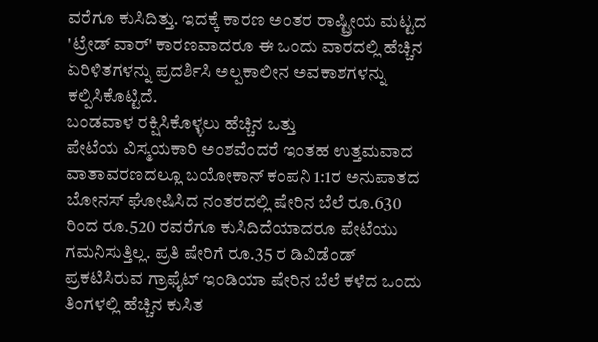ವರೆಗೂ ಕುಸಿದಿತ್ತು. ಇದಕ್ಕೆ ಕಾರಣ ಅಂತರ ರಾಷ್ಟ್ರೀಯ ಮಟ್ಟದ 'ಟ್ರೇಡ್ ವಾರ್' ಕಾರಣವಾದರೂ ಈ ಒಂದು ವಾರದಲ್ಲಿ ಹೆಚ್ಚಿನ ಏರಿಳಿತಗಳನ್ನು ಪ್ರದರ್ಶಿಸಿ ಅಲ್ಪಕಾಲೀನ ಅವಕಾಶಗಳನ್ನು ಕಲ್ಪಿಸಿಕೊಟ್ಟಿದೆ.
ಬಂಡವಾಳ ರಕ್ಷಿಸಿಕೊಳ್ಳಲು ಹೆಚ್ಚಿನ ಒತ್ತು
ಪೇಟೆಯ ವಿಸ್ಮಯಕಾರಿ ಅಂಶವೆಂದರೆ ಇಂತಹ ಉತ್ತಮವಾದ ವಾತಾವರಣದಲ್ಲೂ ಬಯೋಕಾನ್ ಕಂಪನಿ 1:1ರ ಅನುಪಾತದ ಬೋನಸ್ ಘೋಷಿಸಿದ ನಂತರದಲ್ಲಿ ಷೇರಿನ ಬೆಲೆ ರೂ.630 ರಿಂದ ರೂ.520 ರವರೆಗೂ ಕುಸಿದಿದೆಯಾದರೂ ಪೇಟೆಯು ಗಮನಿಸುತ್ತಿಲ್ಲ. ಪ್ರತಿ ಷೇರಿಗೆ ರೂ.35 ರ ಡಿವಿಡೆಂಡ್ ಪ್ರಕಟಿಸಿರುವ ಗ್ರಾಫೈಟ್ ಇಂಡಿಯಾ ಷೇರಿನ ಬೆಲೆ ಕಳೆದ ಒಂದು ತಿಂಗಳಲ್ಲಿ ಹೆಚ್ಚಿನ ಕುಸಿತ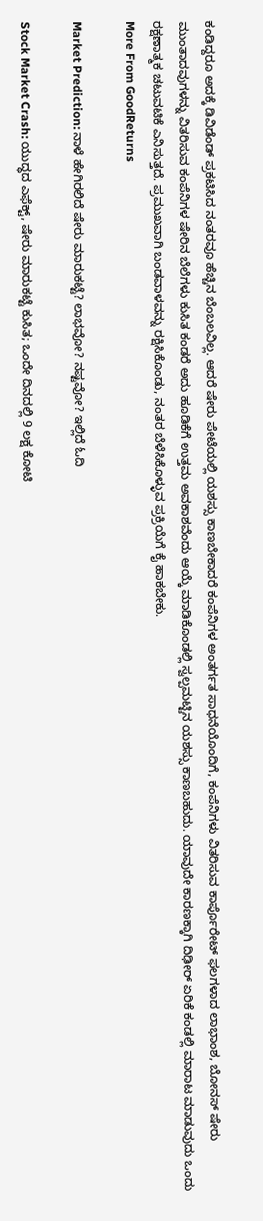ಕಂಡಿದ್ದರೂ ಅದಕ್ಕೆ ಡಿವಿಡೆಂಡ್ ಪ್ರಕಟಿಸಿದ ನಂತರವೂ ಹೆಚ್ಚಿನ ಬೆಂಬಲವಿಲ್ಲ. ಆದರೆ ಷೇರು ಪೇಟೆಯಲ್ಲಿ ಯಶಸ್ಸು ಕಾಣಬೇಕಾದರೆ ಕಂಪೆನಿಗಳ ಅಂತರ್ಗತ ಸಾಧನೆಯೊಂದಿಗೆ, ಕಂಪೆನಿಗಳು ವಿತರಿಸುವ ಕಾರ್ಪೊರೇಟ್ ಫಲಗಳಾದ ಲಾಭಾಂಶ, ಬೋನಸ್ ಷೇರು ಮುಂತಾದವುಗಳನ್ನು ವಿತರಿಸುವ ಕಂಪೆನಿಗಳ ಷೇರಿನ ಬೆಲೆಗಳು ಕುಸಿತ ಕಂಡರೆ ಅದು ಹೂಡಿಕೆಗೆ ಉತ್ತಮ ಅವಕಾಶವೆಂದು ಆಯ್ಕೆ ಮಾಡಿಕೊಂಡಲ್ಲಿ ಸ್ವಲ್ಪಮಟ್ಟಿನ ಯಶಸ್ಸು ಕಾಣಬಹುದು. ಯಾವುದೇ ಕಾರಣಕ್ಕಾಗಿ ದಿಢೀರ್ ಏರಿಕೆ ಕಂಡಲ್ಲಿ ಮಾರಾಟ ಮಾಡುವುದು ಒಂದು ರಕ್ಷಣಾತ್ಮಕ ಚಟುವಟಿಕೆ ಎನಿಸುತ್ತದೆ. ಪ್ರಮುಖವಾಗಿ ಬಂಡವಾಳವನ್ನು ರಕ್ಷಿಸಿಕೊಂಡು, ನಂತರ ಬೆಳೆಸಿಕೊಳ್ಳುವ ಪ್ರಕ್ರಿಯೆಗೆ ಕೈ ಹಾಕಬೇಕು.
More From GoodReturns

Market Prediction: ನಾಳೆ ಹೇಗಿರಲಿದೆ ಷೇರು ಮಾರುಕಟ್ಟೆ? ಲಾಭವೋ? ನಷ್ಟವೋ? ಇಲ್ಲಿದೆ ಓದಿ

Stock Market Crash: ಯುದ್ಧದ ಎಫೆಕ್ಟ್, ಷೇರು ಮಾರುಕಟ್ಟೆ ಕುಸಿತ; ಒಂದೇ ದಿನದಲ್ಲಿ 9 ಲಕ್ಷ ಕೋಟಿ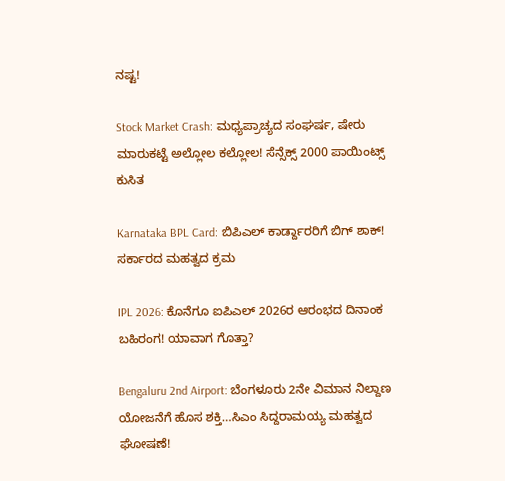ನಷ್ಟ!

Stock Market Crash: ಮಧ್ಯಪ್ರಾಚ್ಯದ ಸಂಘರ್ಷ, ಷೇರು ಮಾರುಕಟ್ಟೆ ಅಲ್ಲೋಲ ಕಲ್ಲೋಲ! ಸೆನ್ಸೆಕ್ಸ್ 2000 ಪಾಯಿಂಟ್ಸ್ ಕುಸಿತ

Karnataka BPL Card: ಬಿಪಿಎಲ್ ಕಾರ್ಡ್ದಾರರಿಗೆ ಬಿಗ್ ಶಾಕ್! ಸರ್ಕಾರದ ಮಹತ್ವದ ಕ್ರಮ

IPL 2026: ಕೊನೆಗೂ ಐಪಿಎಲ್ 2026ರ ಆರಂಭದ ದಿನಾಂಕ ಬಹಿರಂಗ! ಯಾವಾಗ ಗೊತ್ತಾ?

Bengaluru 2nd Airport: ಬೆಂಗಳೂರು 2ನೇ ವಿಮಾನ ನಿಲ್ದಾಣ ಯೋಜನೆಗೆ ಹೊಸ ಶಕ್ತಿ…ಸಿಎಂ ಸಿದ್ದರಾಮಯ್ಯ ಮಹತ್ವದ ಘೋಷಣೆ!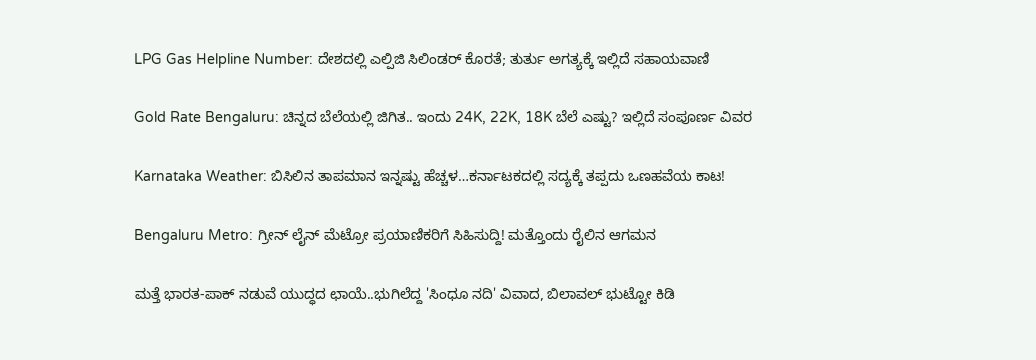LPG Gas Helpline Number: ದೇಶದಲ್ಲಿ ಎಲ್ಪಿಜಿ ಸಿಲಿಂಡರ್ ಕೊರತೆ; ತುರ್ತು ಅಗತ್ಯಕ್ಕೆ ಇಲ್ಲಿದೆ ಸಹಾಯವಾಣಿ

Gold Rate Bengaluru: ಚಿನ್ನದ ಬೆಲೆಯಲ್ಲಿ ಜಿಗಿತ.. ಇಂದು 24K, 22K, 18K ಬೆಲೆ ಎಷ್ಟು? ಇಲ್ಲಿದೆ ಸಂಪೂರ್ಣ ವಿವರ

Karnataka Weather: ಬಿಸಿಲಿನ ತಾಪಮಾನ ಇನ್ನಷ್ಟು ಹೆಚ್ಚಳ…ಕರ್ನಾಟಕದಲ್ಲಿ ಸದ್ಯಕ್ಕೆ ತಪ್ಪದು ಒಣಹವೆಯ ಕಾಟ!

Bengaluru Metro: ಗ್ರೀನ್ ಲೈನ್ ಮೆಟ್ರೋ ಪ್ರಯಾಣಿಕರಿಗೆ ಸಿಹಿಸುದ್ದಿ! ಮತ್ತೊಂದು ರೈಲಿನ ಆಗಮನ

ಮತ್ತೆ ಭಾರತ-ಪಾಕ್ ನಡುವೆ ಯುದ್ಧದ ಛಾಯೆ..ಭುಗಿಲೆದ್ದ 'ಸಿಂಧೂ ನದಿ' ವಿವಾದ, ಬಿಲಾವಲ್ ಭುಟ್ಟೋ ಕಿಡಿ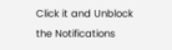Click it and Unblock the Notifications